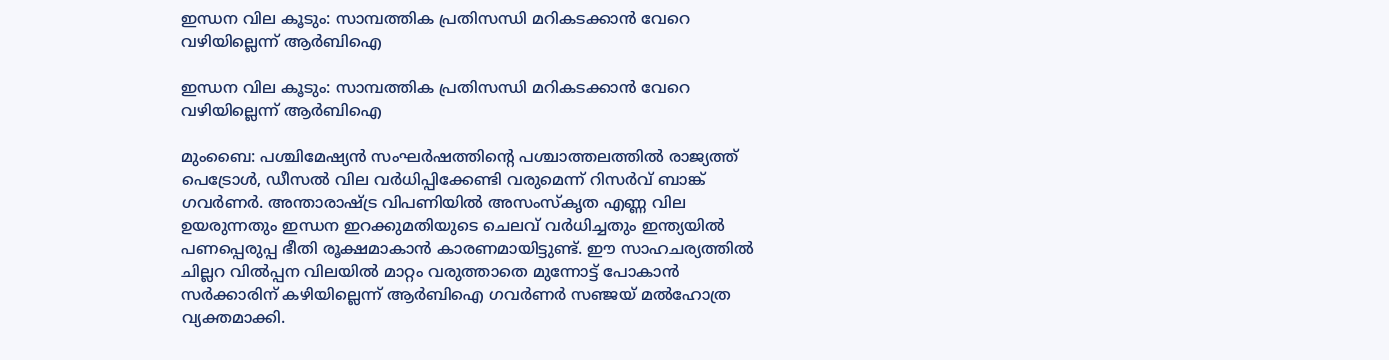ഇന്ധന വില കൂടും: സാമ്പത്തിക പ്രതിസന്ധി മറികടക്കാന്‍ വേറെ വഴിയില്ലെന്ന് ആര്‍ബിഐ

ഇന്ധന വില കൂടും: സാമ്പത്തിക പ്രതിസന്ധി മറികടക്കാന്‍ വേറെ വഴിയില്ലെന്ന് ആര്‍ബിഐ

മുംബൈ: പശ്ചിമേഷ്യന്‍ സംഘര്‍ഷത്തിന്റെ പശ്ചാത്തലത്തില്‍ രാജ്യത്ത് പെട്രോള്‍, ഡീസല്‍ വില വര്‍ധിപ്പിക്കേണ്ടി വരുമെന്ന് റിസര്‍വ് ബാങ്ക് ഗവര്‍ണര്‍. അന്താരാഷ്ട്ര വിപണിയില്‍ അസംസ്‌കൃത എണ്ണ വില ഉയരുന്നതും ഇന്ധന ഇറക്കുമതിയുടെ ചെലവ് വര്‍ധിച്ചതും ഇന്ത്യയില്‍ പണപ്പെരുപ്പ ഭീതി രൂക്ഷമാകാന്‍ കാരണമായിട്ടുണ്ട്. ഈ സാഹചര്യത്തില്‍ ചില്ലറ വില്‍പ്പന വിലയില്‍ മാറ്റം വരുത്താതെ മുന്നോട്ട് പോകാന്‍ സര്‍ക്കാരിന് കഴിയില്ലെന്ന് ആര്‍ബിഐ ഗവര്‍ണര്‍ സഞ്ജയ് മല്‍ഹോത്ര വ്യക്തമാക്കി.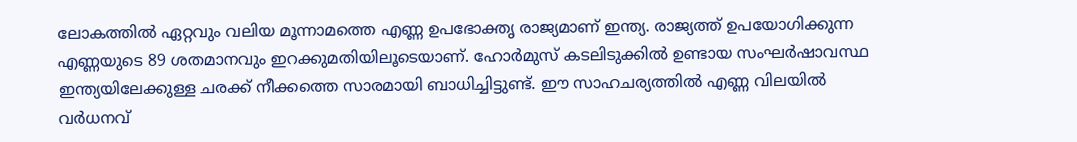ലോകത്തില്‍ ഏറ്റവും വലിയ മൂന്നാമത്തെ എണ്ണ ഉപഭോക്തൃ രാജ്യമാണ് ഇന്ത്യ. രാജ്യത്ത് ഉപയോഗിക്കുന്ന എണ്ണയുടെ 89 ശതമാനവും ഇറക്കുമതിയിലൂടെയാണ്. ഹോര്‍മുസ് കടലിടുക്കില്‍ ഉണ്ടായ സംഘര്‍ഷാവസ്ഥ ഇന്ത്യയിലേക്കുള്ള ചരക്ക് നീക്കത്തെ സാരമായി ബാധിച്ചിട്ടുണ്ട്. ഈ സാഹചര്യത്തില്‍ എണ്ണ വിലയില്‍ വര്‍ധനവ്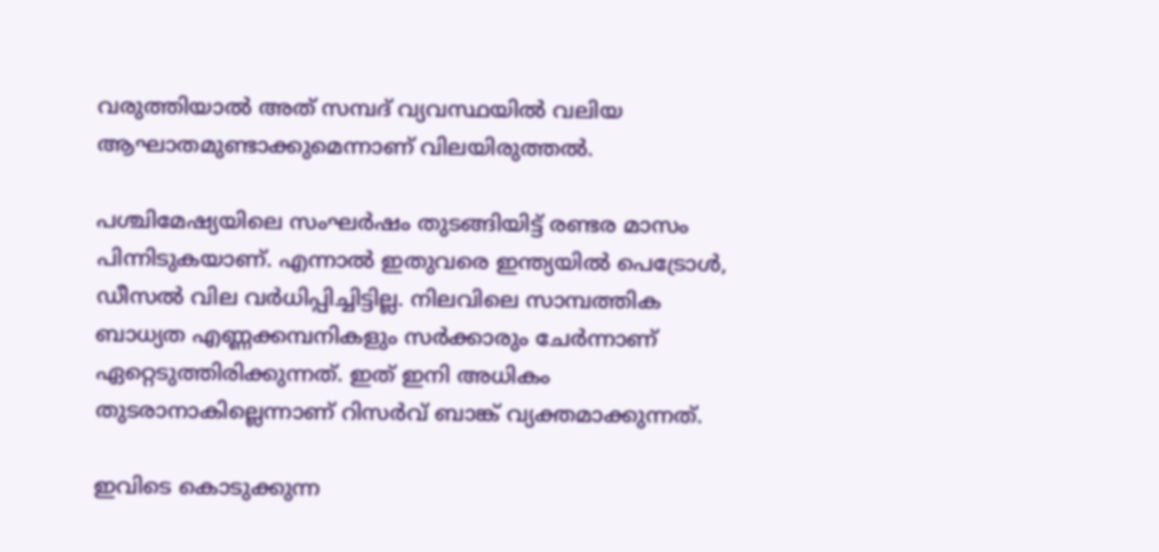വരുത്തിയാല്‍ അത് സമ്പദ് വ്യവസ്ഥയില്‍ വലിയ ആഘാതമുണ്ടാക്കുമെന്നാണ് വിലയിരുത്തല്‍.

പശ്ചിമേഷ്യയിലെ സംഘര്‍ഷം തുടങ്ങിയിട്ട് രണ്ടര മാസം പിന്നിടുകയാണ്. എന്നാല്‍ ഇതുവരെ ഇന്ത്യയില്‍ പെട്രോള്‍, ഡീസല്‍ വില വര്‍ധിപ്പിച്ചിട്ടില്ല. നിലവിലെ സാമ്പത്തിക ബാധ്യത എണ്ണക്കമ്പനികളും സര്‍ക്കാരും ചേര്‍ന്നാണ് ഏറ്റെടുത്തിരിക്കുന്നത്. ഇത് ഇനി അധികം തുടരാനാകില്ലെന്നാണ് റിസര്‍വ് ബാങ്ക് വ്യക്തമാക്കുന്നത്.

ഇവിടെ കൊടുക്കുന്ന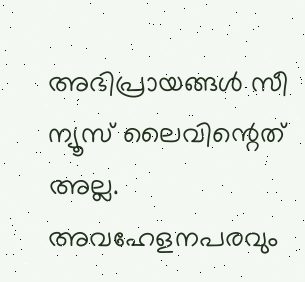അഭിപ്രായങ്ങള്‍ സീ ന്യൂസ് ലൈവിന്റെത് അല്ല. അവഹേളനപരവും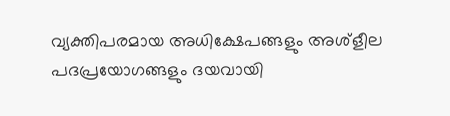വ്യക്തിപരമായ അധിക്ഷേപങ്ങളും അശ്‌ളീല പദപ്രയോഗങ്ങളും ദയവായി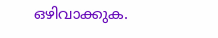ഒഴിവാക്കുക.